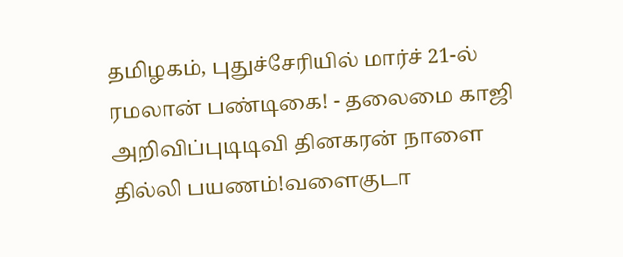தமிழகம், புதுச்சேரியில் மார்ச் 21-ல் ரமலான் பண்டிகை! - தலைமை காஜி அறிவிப்புடிடிவி தினகரன் நாளை தில்லி பயணம்!வளைகுடா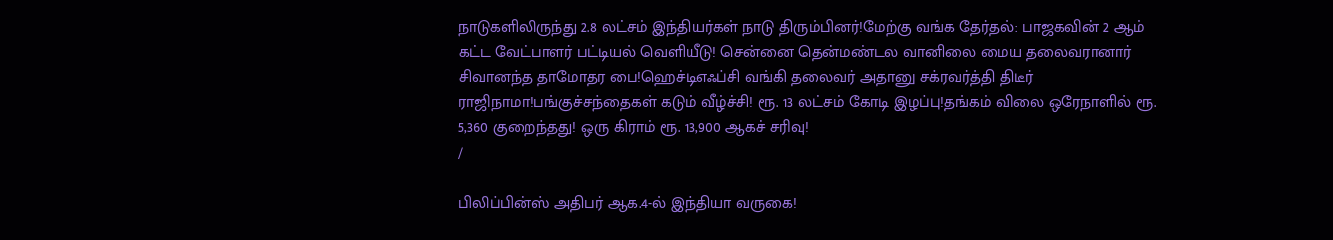நாடுகளிலிருந்து 2.8 லட்சம் இந்தியர்கள் நாடு திரும்பினர்!மேற்கு வங்க தேர்தல்: பாஜகவின் 2 ஆம் கட்ட வேட்பாளர் பட்டியல் வெளியீடு! சென்னை தென்மண்டல வானிலை மைய தலைவரானார் சிவானந்த தாமோதர பை!ஹெச்டிஎஃப்சி வங்கி தலைவர் அதானு சக்ரவர்த்தி திடீர் ராஜிநாமா!பங்குச்சந்தைகள் கடும் வீழ்ச்சி! ரூ. 13 லட்சம் கோடி இழப்பு!தங்கம் விலை ஒரேநாளில் ரூ. 5,360 குறைந்தது! ஒரு கிராம் ரூ. 13,900 ஆகச் சரிவு!
/

பிலிப்பின்ஸ் அதிபர் ஆக.4-ல் இந்தியா வருகை!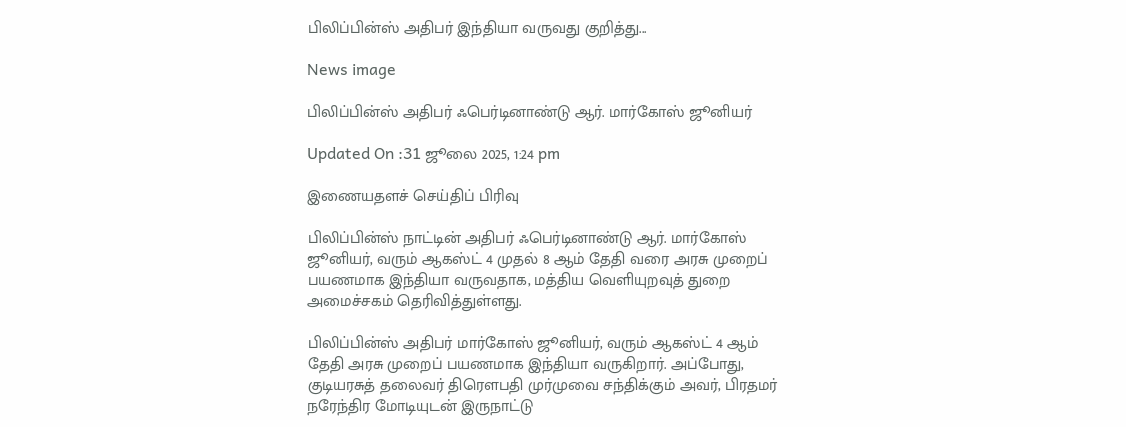பிலிப்பின்ஸ் அதிபர் இந்தியா வருவது குறித்து...

News image

பிலிப்பின்ஸ் அதிபர் ஃபெர்டினாண்டு ஆர். மார்கோஸ் ஜூனியர்

Updated On :31 ஜூலை 2025, 1:24 pm

இணையதளச் செய்திப் பிரிவு

பிலிப்பின்ஸ் நாட்டின் அதிபர் ஃபெர்டினாண்டு ஆர். மார்கோஸ் ஜூனியர், வரும் ஆகஸ்ட் 4 முதல் 8 ஆம் தேதி வரை அரசு முறைப் பயணமாக இந்தியா வருவதாக, மத்திய வெளியுறவுத் துறை அமைச்சகம் தெரிவித்துள்ளது.

பிலிப்பின்ஸ் அதிபர் மார்கோஸ் ஜூனியர், வரும் ஆகஸ்ட் 4 ஆம் தேதி அரசு முறைப் பயணமாக இந்தியா வருகிறார். அப்போது, குடியரசுத் தலைவர் திரௌபதி முர்முவை சந்திக்கும் அவர், பிரதமர் நரேந்திர மோடியுடன் இருநாட்டு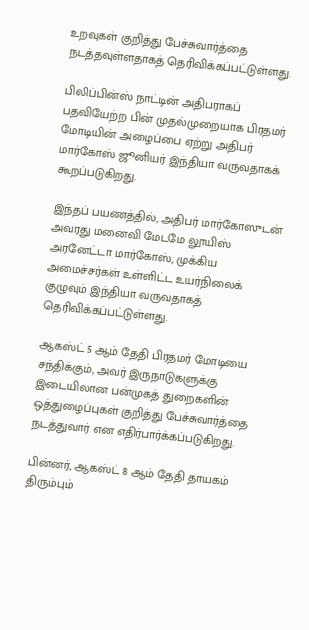உறவுகள் குறித்து பேச்சுவார்த்தை நடத்தவுள்ளதாகத் தெரிவிக்கப்பட்டுள்ளது.

பிலிப்பின்ஸ் நாட்டின் அதிபராகப் பதவியேற்ற பின் முதல்முறையாக பிரதமர் மோடியின் அழைப்பை ஏற்று அதிபர் மார்கோஸ் ஜூனியர் இந்தியா வருவதாகக் கூறப்படுகிறது.

இந்தப் பயணத்தில், அதிபர் மார்கோஸுடன் அவரது மனைவி மேடமே லூயிஸ் அரனேட்டா மார்கோஸ், முக்கிய அமைச்சர்கள் உள்ளிட்ட உயர்நிலைக் குழுவும் இந்தியா வருவதாகத் தெரிவிக்கப்பட்டுள்ளது.

ஆகஸ்ட் 5 ஆம் தேதி பிரதமர் மோடியை சந்திக்கும், அவர் இருநாடுகளுக்கு இடையிலான பன்முகத் துறைகளின் ஒத்துழைப்புகள் குறித்து பேச்சுவார்த்தை நடத்துவார் என எதிர்பார்க்கப்படுகிறது.

பின்னர், ஆகஸ்ட் 8 ஆம் தேதி தாயகம் திரும்பும்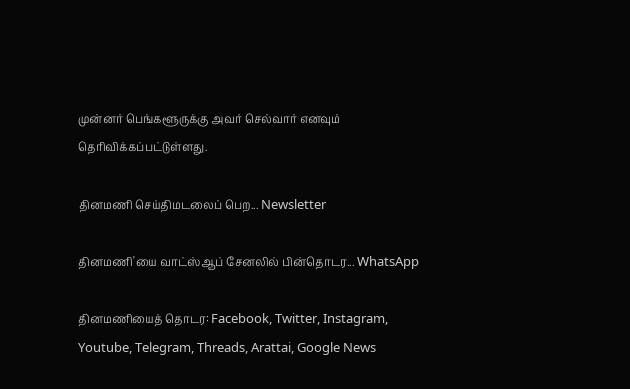முன்னர் பெங்களூருக்கு அவர் செல்வார் எனவும் தெரிவிக்கப்பட்டுள்ளது.

தினமணி செய்திமடலைப் பெற... Newsletter

தினமணி'யை வாட்ஸ்ஆப் சேனலில் பின்தொடர... WhatsApp

தினமணியைத் தொடர: Facebook, Twitter, Instagram, Youtube, Telegram, Threads, Arattai, Google News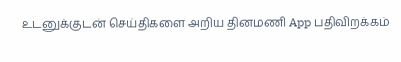உடனுக்குடன் செய்திகளை அறிய தினமணி App பதிவிறக்கம்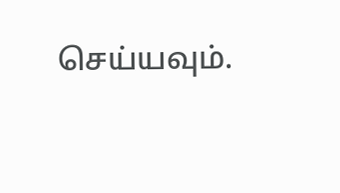செய்யவும்.